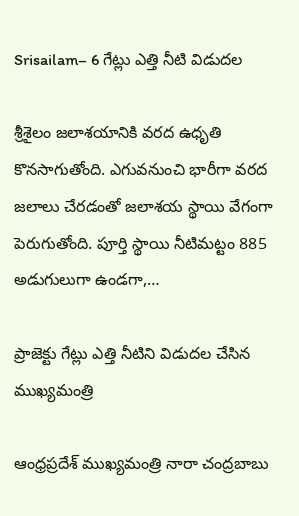Srisailam– 6 గేట్లు ఎత్తి నీటి విడుదల

శ్రీశైలం జలాశయానికి వరద ఉధృతి కొనసాగుతోంది. ఎగువనుంచి భారీగా వరద జలాలు చేరడంతో జలాశయ స్థాయి వేగంగా పెరుగుతోంది. పూర్తి స్థాయి నీటిమట్టం 885 అడుగులుగా ఉండగా,…

ప్రాజెక్టు గేట్లు ఎత్తి నీటిని విడుదల చేసిన ముఖ్యమంత్రి

ఆంధ్రప్రదేశ్ ముఖ్యమంత్రి నారా చంద్రబాబు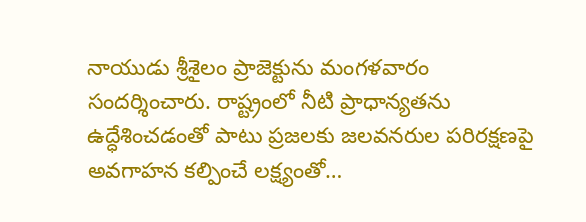నాయుడు శ్రీశైలం ప్రాజెక్టును మంగళవారం సందర్శించారు. రాష్ట్రంలో నీటి ప్రాధాన్యతను ఉద్ధేశించడంతో పాటు ప్రజలకు జలవనరుల పరిరక్షణపై అవగాహన కల్పించే లక్ష్యంతో…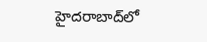హైదరాబాద్‌లో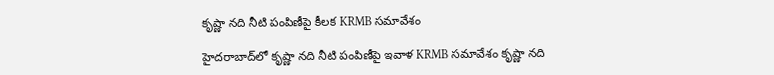కృష్ణా నది నీటి పంపిణీపై కీలక KRMB సమావేశం

హైదరాబాద్‌లో కృష్ణా నది నీటి పంపిణీపై ఇవాళ KRMB సమావేశం కృష్ణా నది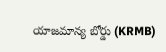యాజమాన్య బోర్డు (KRMB)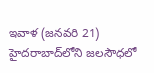ఇవాళ (జనవరి 21) హైదరాబాద్‌లోని జలసౌధలో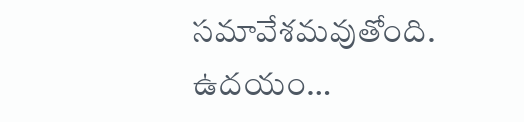సమావేశమవుతోంది. ఉదయం…